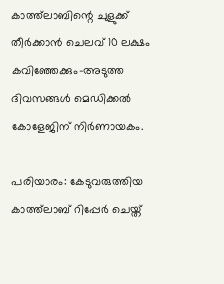കാത്ത്‌ലാബിന്റെ ചുളുക്ക് തീര്‍ക്കാന്‍ ചെലവ് 10 ലക്ഷം കവിഞ്ഞേക്കും-അടുത്ത ദിവസങ്ങള്‍ മെഡിക്കല്‍ കോളേജിന് നിര്‍ണായകം.

പരിയാരം: കേടുവരുത്തിയ കാത്ത്‌ലാബ് റിപ്പേര്‍ ചെയ്ത്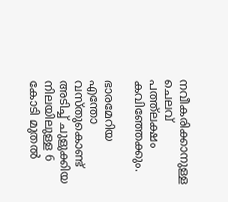നവീകരിക്കാനുള്ള ചെലവ് പത്ത്‌ലക്ഷം കവിഞ്ഞേക്കും.

ഭാരമേറിയ എന്തോ വസ്തുകൊണ്ട് അടിച്ച് ചുളുക്കിയ നിലയിലുള്ള 6 കോടി മുതല്‍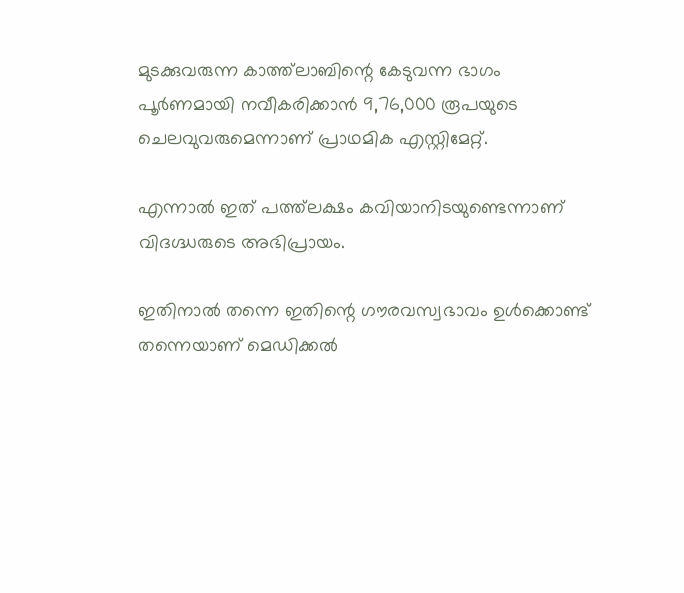മുടക്കുവരുന്ന കാത്ത്‌ലാബിന്റെ കേടുവന്ന ഭാഗം പൂര്‍ണമായി നവീകരിക്കാന്‍ 9,76,000 രൂപയുടെ ചെലവുവരുമെന്നാണ് പ്രാഥമിക എസ്റ്റിമേറ്റ്.

എന്നാല്‍ ഇത് പത്ത്‌ലക്ഷം കവിയാനിടയുണ്ടെന്നാണ് വിദഗ്ദ്ധരുടെ അഭിപ്രായം.

ഇതിനാല്‍ തന്നെ ഇതിന്റെ ഗൗരവസ്വഭാവം ഉള്‍ക്കൊണ്ട് തന്നെയാണ് മെഡിക്കല്‍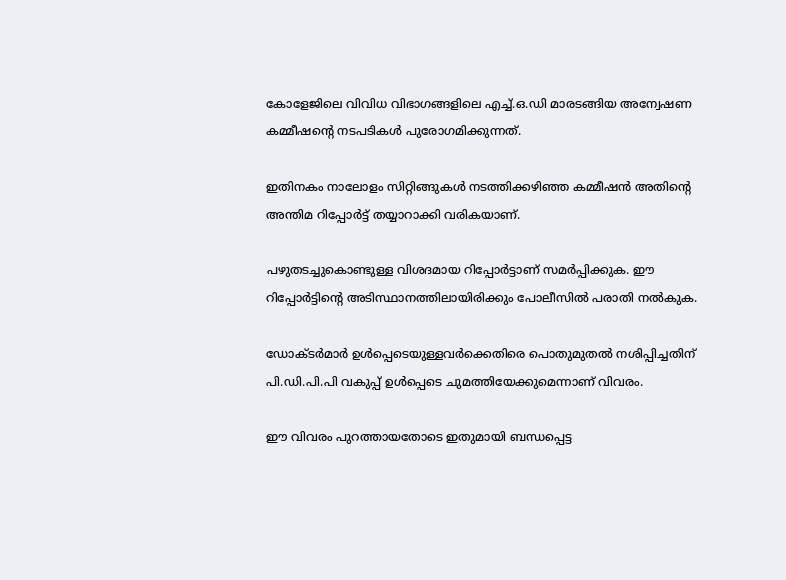കോളേജിലെ വിവിധ വിഭാഗങ്ങളിലെ എച്ച്.ഒ.ഡി മാരടങ്ങിയ അന്വേഷണ കമ്മീഷന്റെ നടപടികള്‍ പുരോഗമിക്കുന്നത്.

ഇതിനകം നാലോളം സിറ്റിങ്ങുകള്‍ നടത്തിക്കഴിഞ്ഞ കമ്മീഷന്‍ അതിന്റെ അന്തിമ റിപ്പോര്‍ട്ട് തയ്യാറാക്കി വരികയാണ്.

പഴുതടച്ചുകൊണ്ടുള്ള വിശദമായ റിപ്പോര്‍ട്ടാണ് സമര്‍പ്പിക്കുക. ഈ റിപ്പോര്‍ട്ടിന്റെ അടിസ്ഥാനത്തിലായിരിക്കും പോലീസില്‍ പരാതി നല്‍കുക.

ഡോക്ടര്‍മാര്‍ ഉള്‍പ്പെടെയുള്ളവര്‍ക്കെതിരെ പൊതുമുതല്‍ നശിപ്പിച്ചതിന് പി.ഡി.പി.പി വകുപ്പ് ഉള്‍പ്പെടെ ചുമത്തിയേക്കുമെന്നാണ് വിവരം.

ഈ വിവരം പുറത്തായതോടെ ഇതുമായി ബന്ധപ്പെട്ട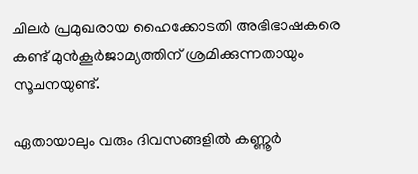ചിലര്‍ പ്രമുഖരായ ഹൈക്കോടതി അഭിഭാഷകരെ കണ്ട് മുന്‍കൂര്‍ജാമ്യത്തിന് ശ്രമിക്കുന്നതായും സൂചനയുണ്ട്.

ഏതായാലും വരും ദിവസങ്ങളില്‍ കണ്ണൂര്‍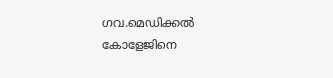ഗവ.മെഡിക്കല്‍ കോളേജിനെ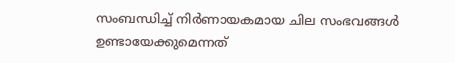സംബന്ധിച്ച് നിര്‍ണായകമായ ചില സംഭവങ്ങള്‍ ഉണ്ടായേക്കുമെന്നത്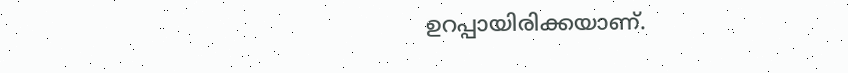ഉറപ്പായിരിക്കയാണ്.